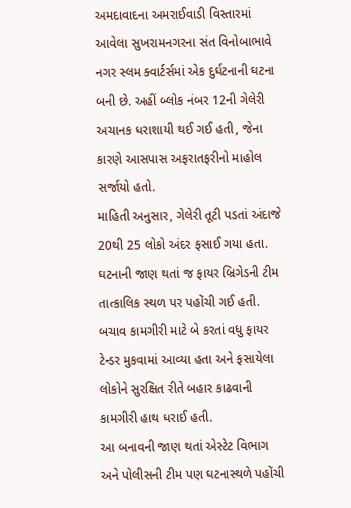અમદાવાદના અમરાઈવાડી વિસ્તારમાં આવેલા સુખરામનગરના સંત વિનોબાભાવે નગર સ્લમ ક્વાર્ટર્સમાં એક દુર્ઘટનાની ઘટના બની છે. અહીં બ્લોક નંબર 12ની ગેલેરી અચાનક ધરાશાયી થઈ ગઈ હતી, જેના કારણે આસપાસ અફરાતફરીનો માહોલ સર્જાયો હતો.
માહિતી અનુસાર, ગેલેરી તૂટી પડતાં અંદાજે 20થી 25 લોકો અંદર ફસાઈ ગયા હતા. ઘટનાની જાણ થતાં જ ફાયર બ્રિગેડની ટીમ તાત્કાલિક સ્થળ પર પહોંચી ગઈ હતી. બચાવ કામગીરી માટે બે કરતાં વધુ ફાયર ટેન્ડર મુકવામાં આવ્યા હતા અને ફસાયેલા લોકોને સુરક્ષિત રીતે બહાર કાઢવાની કામગીરી હાથ ધરાઈ હતી.
આ બનાવની જાણ થતાં એસ્ટેટ વિભાગ અને પોલીસની ટીમ પણ ઘટનાસ્થળે પહોંચી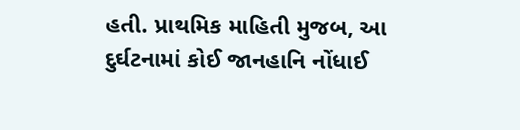હતી. પ્રાથમિક માહિતી મુજબ, આ દુર્ઘટનામાં કોઈ જાનહાનિ નોંધાઈ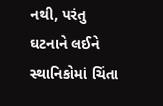નથી, પરંતુ ઘટનાને લઈને સ્થાનિકોમાં ચિંતા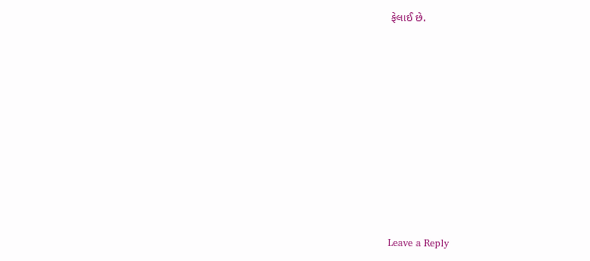ફેલાઈ છે.














Leave a Reply